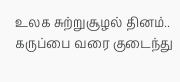உலக சுற்றுசூழல் தினம்.. கருப்பை வரை குடைந்து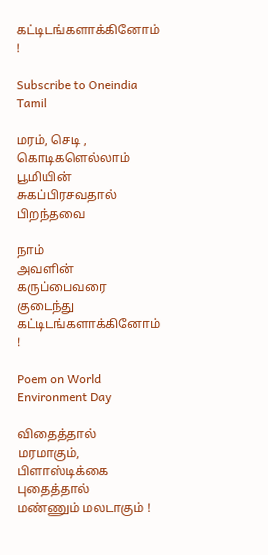கட்டிடங்களாக்கினோம் !

Subscribe to Oneindia Tamil

மரம், செடி ,
கொடிகளெல்லாம்
பூமியின் சுகப்பிரசவதால்
பிறந்தவை

நாம்
அவளின் கருப்பைவரை குடைந்து
கட்டிடங்களாக்கினோம் !

Poem on World Environment Day

விதைத்தால் மரமாகும்,
பிளாஸ்டிக்கை புதைத்தால்
மண்ணும் மலடாகும் !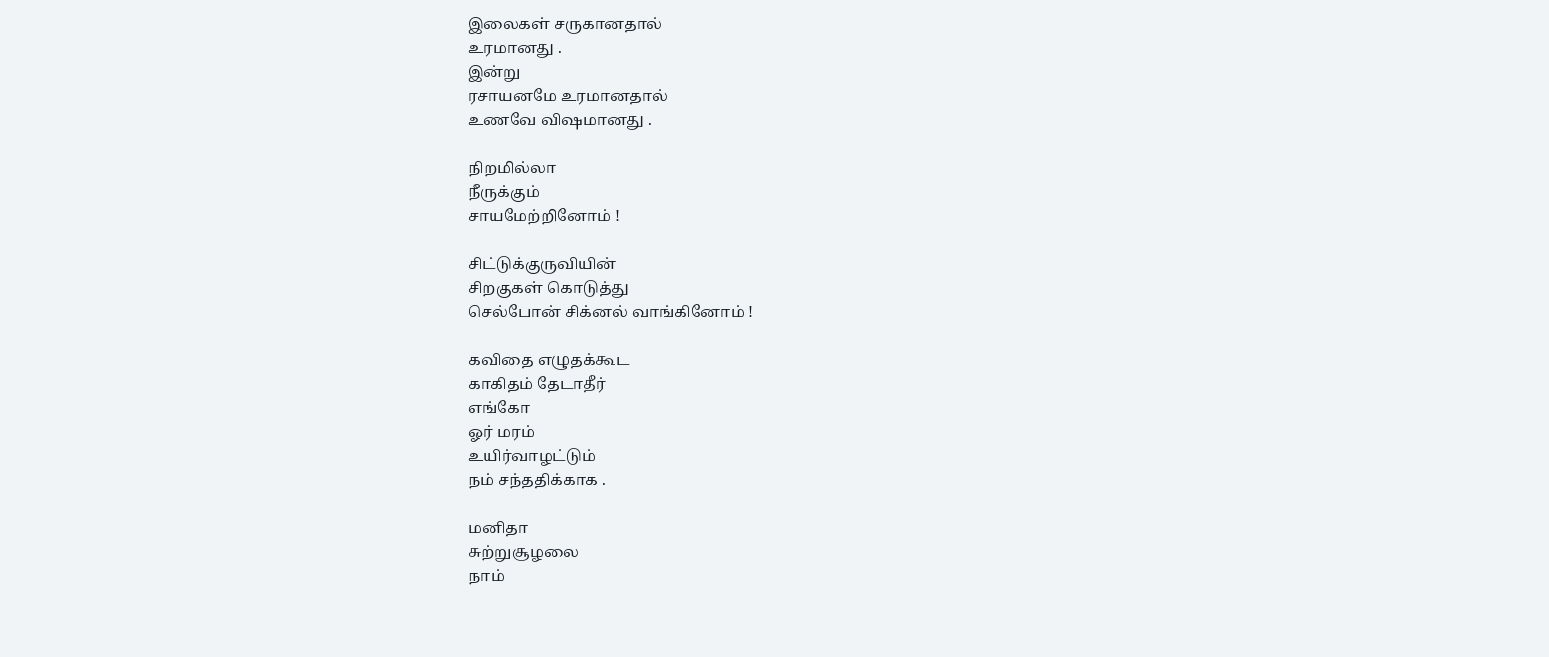இலைகள் சருகானதால்
உரமானது .
இன்று
ரசாயனமே உரமானதால்
உணவே விஷமானது .

நிறமில்லா
நீருக்கும்
சாயமேற்றினோம் !

சிட்டுக்குருவியின்
சிறகுகள் கொடுத்து
செல்போன் சிக்னல் வாங்கினோம் !

கவிதை எழுதக்கூட
காகிதம் தேடாதீர்
எங்கோ
ஓர் மரம்
உயிர்வாழட்டும்
நம் சந்ததிக்காக .

மனிதா
சுற்றுசூழலை
நாம்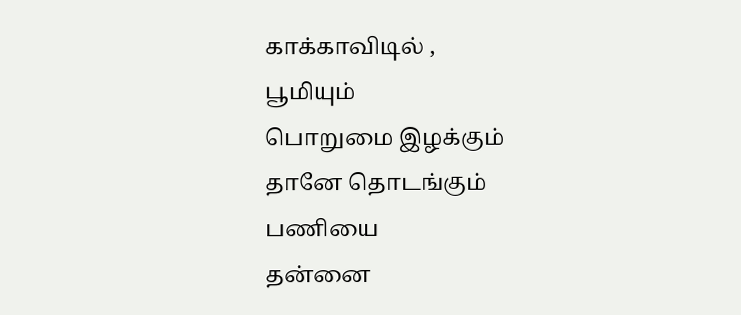காக்காவிடில் ,
பூமியும்
பொறுமை இழக்கும்
தானே தொடங்கும்
பணியை
தன்னை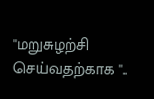''மறுசுழற்சி செய்வதற்காக ''..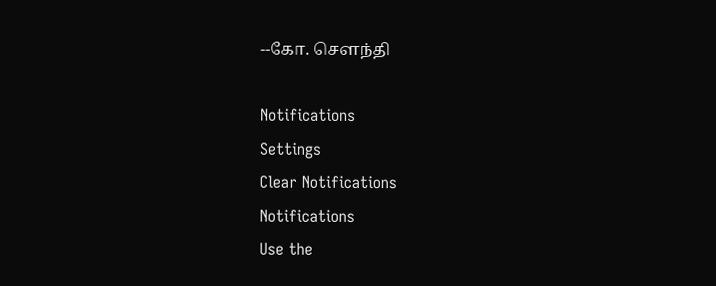--கோ. சௌந்தி

Notifications
Settings
Clear Notifications
Notifications
Use the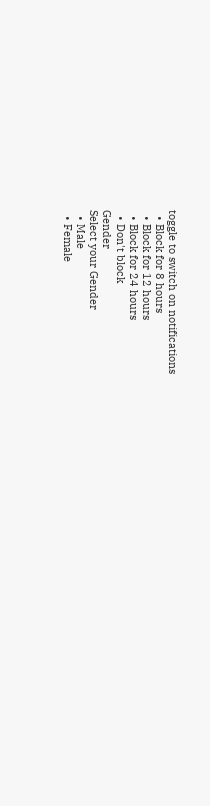toggle to switch on notifications
  • Block for 8 hours
  • Block for 12 hours
  • Block for 24 hours
  • Don't block
Gender
Select your Gender
  • Male
  • Female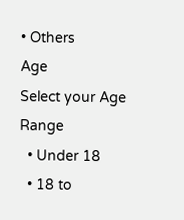• Others
Age
Select your Age Range
  • Under 18
  • 18 to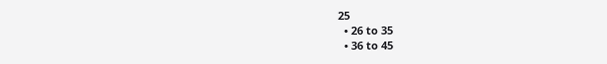25
  • 26 to 35
  • 36 to 45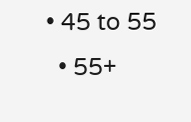• 45 to 55
  • 55+